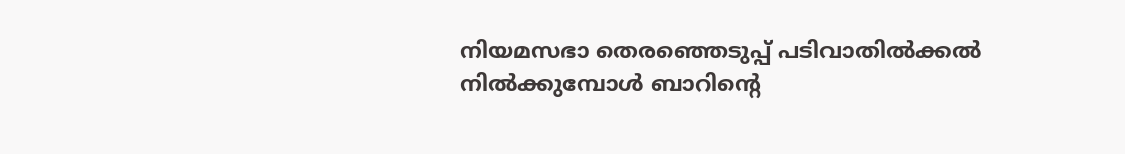നിയമസഭാ തെരഞ്ഞെടുപ്പ് പടിവാതിൽക്കൽ നിൽക്കുമ്പോൾ ബാറിന്റെ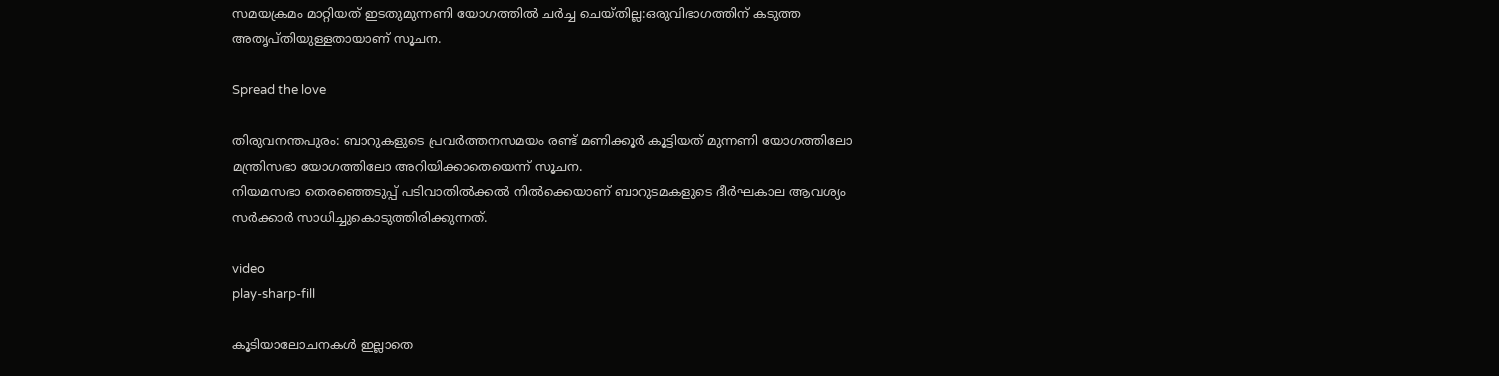സമയക്രമം മാറ്റിയത് ഇടതുമുന്നണി യോഗത്തിൽ ചർച്ച ചെയ്തില്ല:ഒരുവിഭാഗത്തിന് കടുത്ത അതൃപ്തിയുള്ളതായാണ് സൂചന.

Spread the love

തിരുവനന്തപുരം: ബാറുകളുടെ പ്രവർത്തനസമയം രണ്ട് മണിക്കൂർ കൂട്ടിയത് മുന്നണി യോഗത്തിലോ മന്ത്രിസഭാ യോഗത്തിലോ അറിയിക്കാതെയെന്ന് സൂചന.
നിയമസഭാ തെരഞ്ഞെടുപ്പ് പടിവാതില്‍ക്കല്‍ നില്‍ക്കെയാണ് ബാറുടമകളുടെ ദീർഘകാല ആവശ്യം സർക്കാർ സാധിച്ചുകൊടുത്തിരിക്കുന്നത്.

video
play-sharp-fill

കൂടിയാലോചനകള്‍ ഇല്ലാതെ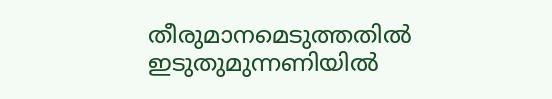തീരുമാനമെടുത്തതില്‍ ഇടുതുമുന്നണിയില്‍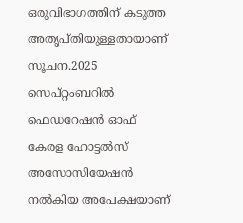ഒരുവിഭാഗത്തിന് കടുത്ത അതൃപ്തിയുള്ളതായാണ് സൂചന.2025 സെപ്റ്റംബറില്‍ ഫെഡറേഷൻ ഓഫ് കേരള ഹോട്ടല്‍സ് അസോസിയേഷൻ നല്‍കിയ അപേക്ഷയാണ്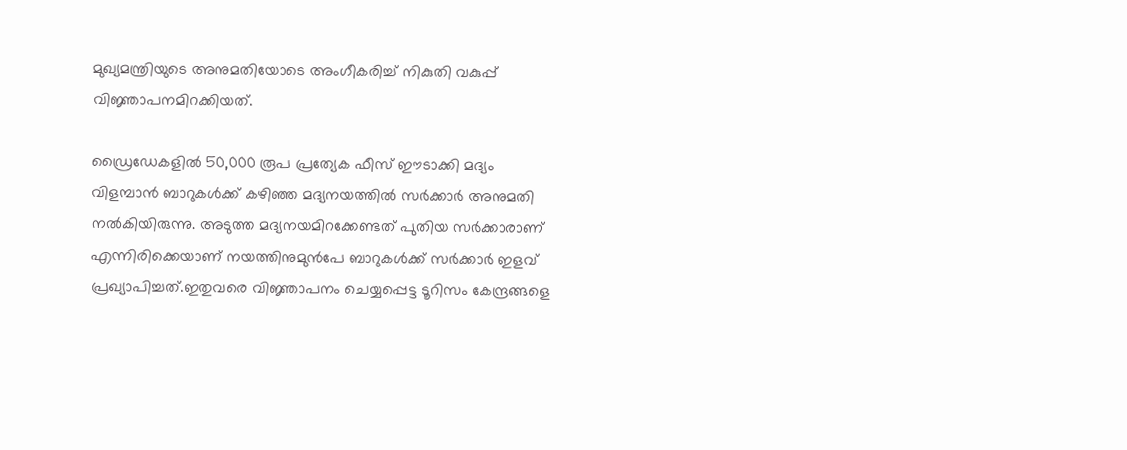മുഖ്യമന്ത്രിയുടെ അനുമതിയോടെ അംഗീകരിച്ച്‌ നികുതി വകുപ്പ് വിജ്ഞാപനമിറക്കിയത്.

ഡ്രൈഡേകളില്‍ 50,000 രൂപ പ്രത്യേക ഫീസ് ഈടാക്കി മദ്യം വിളമ്പാൻ ബാറുകള്‍ക്ക് കഴിഞ്ഞ മദ്യനയത്തില്‍ സർക്കാർ അനുമതി നല്‍കിയിരുന്നു. അടുത്ത മദ്യനയമിറക്കേണ്ടത് പുതിയ സർക്കാരാണ് എന്നിരിക്കെയാണ് നയത്തിനുമുൻപേ ബാറുകള്‍ക്ക് സർക്കാർ ഇളവ് പ്രഖ്യാപിച്ചത്.ഇതുവരെ വിജ്ഞാപനം ചെയ്യപ്പെട്ട ടൂറിസം കേന്ദ്രങ്ങളെ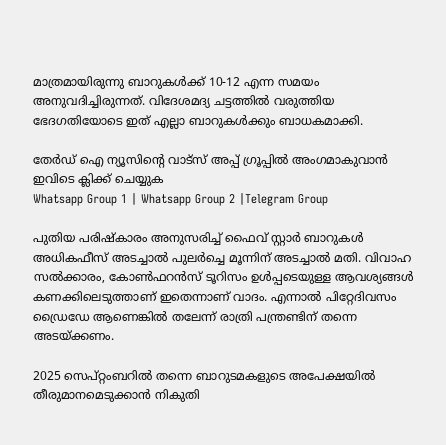മാത്രമായിരുന്നു ബാറുകള്‍ക്ക് 10-12 എന്ന സമയം അനുവദിച്ചിരുന്നത്. വിദേശമദ്യ ചട്ടത്തില്‍ വരുത്തിയ ഭേദഗതിയോടെ ഇത് എല്ലാ ബാറുകള്‍ക്കും ബാധകമാക്കി.

തേർഡ് ഐ ന്യൂസിന്റെ വാട്സ് അപ്പ് ഗ്രൂപ്പിൽ അംഗമാകുവാൻ ഇവിടെ ക്ലിക്ക് ചെയ്യുക
Whatsapp Group 1 | Whatsapp Group 2 |Telegram Group

പുതിയ പരിഷ്‌കാരം അനുസരിച്ച്‌ ഫൈവ് സ്റ്റാർ ബാറുകള്‍ അധികഫീസ് അടച്ചാല്‍ പുലർച്ചെ മൂന്നിന് അടച്ചാല്‍ മതി. വിവാഹ സല്‍ക്കാരം, കോണ്‍ഫറൻസ് ടൂറിസം ഉള്‍പ്പടെയുള്ള ആവശ്യങ്ങള്‍ കണക്കിലെടുത്താണ് ഇതെന്നാണ് വാദം. എന്നാല്‍ പിറ്റേദിവസം ഡ്രൈഡേ ആണെങ്കില്‍ തലേന്ന് രാത്രി പന്ത്രണ്ടിന് തന്നെ അടയ്ക്കണം.

2025 സെപ്റ്റംബറില്‍ തന്നെ ബാറുടമകളുടെ അപേക്ഷയില്‍ തീരുമാനമെടുക്കാൻ നികുതി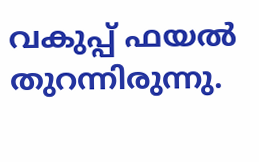വകുപ്പ് ഫയല്‍ തുറന്നിരുന്നു.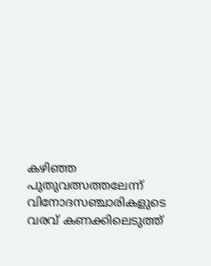കഴിഞ്ഞ പുതുവത്സത്തലേന്ന് വിനോദസഞ്ചാരികളുടെ വരവ് കണക്കിലെടുത്ത്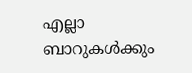എല്ലാ ബാറുകള്‍ക്കും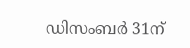ഡിസംബർ 31ന്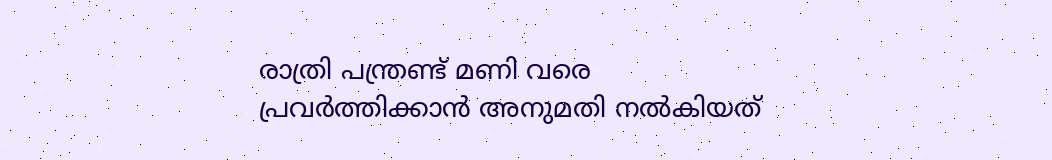രാത്രി പന്ത്രണ്ട് മണി വരെ പ്രവർത്തിക്കാൻ അനുമതി നല്‍കിയത്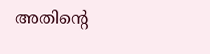അതിന്റെ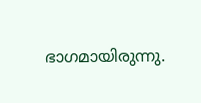ഭാഗമായിരുന്നു.